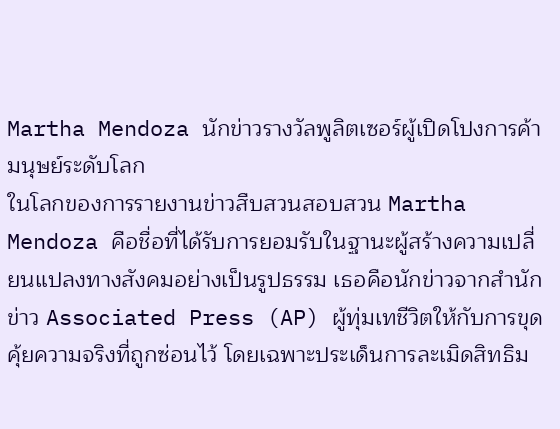Martha Mendoza นักข่าวรางวัลพูลิตเซอร์ผู้เปิดโปงการค้ามนุษย์ระดับโลก
ในโลกของการรายงานข่าวสืบสวนสอบสวน Martha Mendoza คือชื่อที่ได้รับการยอมรับในฐานะผู้สร้างความเปลี่ยนแปลงทางสังคมอย่างเป็นรูปธรรม เธอคือนักข่าวจากสำนักข่าว Associated Press (AP) ผู้ทุ่มเทชีวิตให้กับการขุดคุ้ยความจริงที่ถูกซ่อนไว้ โดยเฉพาะประเด็นการละเมิดสิทธิม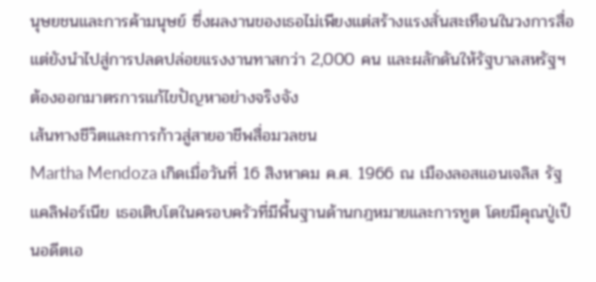นุษยชนและการค้ามนุษย์ ซึ่งผลงานของเธอไม่เพียงแต่สร้างแรงสั่นสะเทือนในวงการสื่อ แต่ยังนำไปสู่การปลดปล่อยแรงงานทาสกว่า 2,000 คน และผลักดันให้รัฐบาลสหรัฐฯ ต้องออกมาตรการแก้ไขปัญหาอย่างจริงจัง
เส้นทางชีวิตและการก้าวสู่สายอาชีพสื่อมวลชน
Martha Mendoza เกิดเมื่อวันที่ 16 สิงหาคม ค.ศ. 1966 ณ เมืองลอสแอนเจลิส รัฐแคลิฟอร์เนีย เธอเติบโตในครอบครัวที่มีพื้นฐานด้านกฎหมายและการทูต โดยมีคุณปู่เป็นอดีตเอ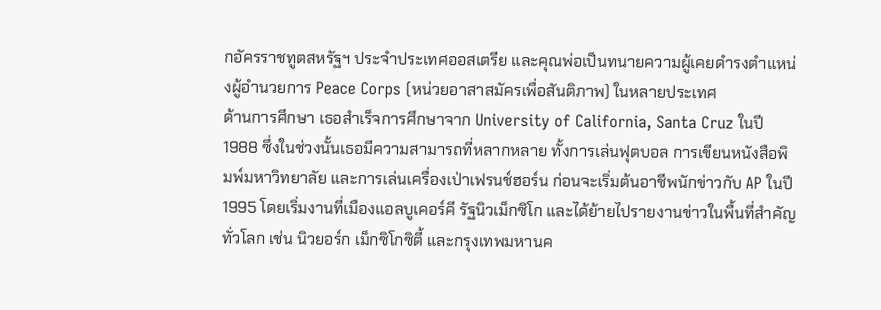กอัครราชทูตสหรัฐฯ ประจำประเทศออสเตรีย และคุณพ่อเป็นทนายความผู้เคยดำรงตำแหน่งผู้อำนวยการ Peace Corps (หน่วยอาสาสมัครเพื่อสันติภาพ) ในหลายประเทศ
ด้านการศึกษา เธอสำเร็จการศึกษาจาก University of California, Santa Cruz ในปี 1988 ซึ่งในช่วงนั้นเธอมีความสามารถที่หลากหลาย ทั้งการเล่นฟุตบอล การเขียนหนังสือพิมพ์มหาวิทยาลัย และการเล่นเครื่องเป่าเฟรนช์ฮอร์น ก่อนจะเริ่มต้นอาชีพนักข่าวกับ AP ในปี 1995 โดยเริ่มงานที่เมืองแอลบูเคอร์คี รัฐนิวเม็กซิโก และได้ย้ายไปรายงานข่าวในพื้นที่สำคัญทั่วโลก เช่น นิวยอร์ก เม็กซิโกซิตี้ และกรุงเทพมหานค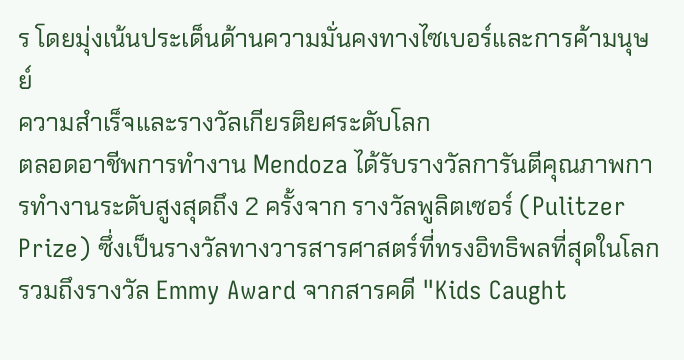ร โดยมุ่งเน้นประเด็นด้านความมั่นคงทางไซเบอร์และการค้ามนุษย์
ความสำเร็จและรางวัลเกียรติยศระดับโลก
ตลอดอาชีพการทำงาน Mendoza ได้รับรางวัลการันตีคุณภาพการทำงานระดับสูงสุดถึง 2 ครั้งจาก รางวัลพูลิตเซอร์ (Pulitzer Prize) ซึ่งเป็นรางวัลทางวารสารศาสตร์ที่ทรงอิทธิพลที่สุดในโลก รวมถึงรางวัล Emmy Award จากสารคดี "Kids Caught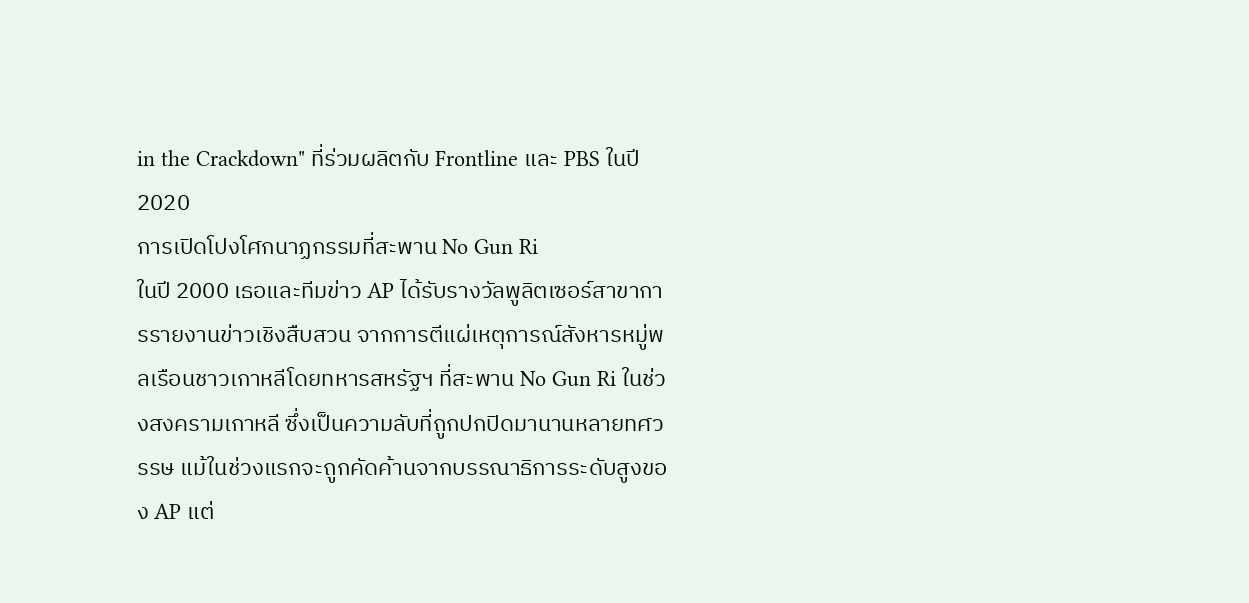in the Crackdown" ที่ร่วมผลิตกับ Frontline และ PBS ในปี 2020
การเปิดโปงโศกนาฏกรรมที่สะพาน No Gun Ri
ในปี 2000 เธอและทีมข่าว AP ได้รับรางวัลพูลิตเซอร์สาขาการรายงานข่าวเชิงสืบสวน จากการตีแผ่เหตุการณ์สังหารหมู่พลเรือนชาวเกาหลีโดยทหารสหรัฐฯ ที่สะพาน No Gun Ri ในช่วงสงครามเกาหลี ซึ่งเป็นความลับที่ถูกปกปิดมานานหลายทศวรรษ แม้ในช่วงแรกจะถูกคัดค้านจากบรรณาธิการระดับสูงของ AP แต่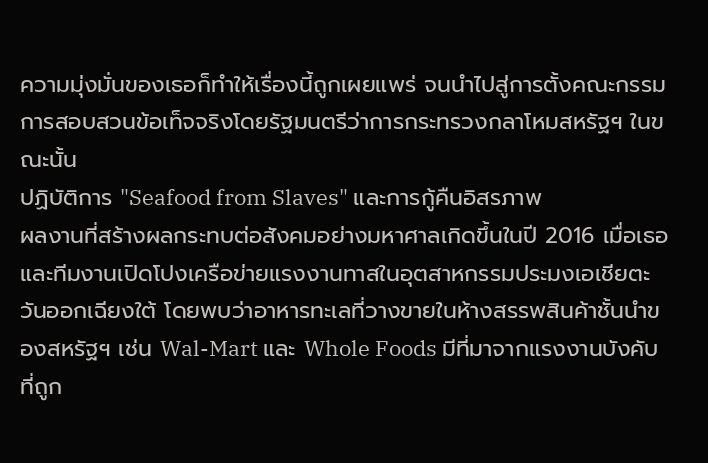ความมุ่งมั่นของเธอก็ทำให้เรื่องนี้ถูกเผยแพร่ จนนำไปสู่การตั้งคณะกรรมการสอบสวนข้อเท็จจริงโดยรัฐมนตรีว่าการกระทรวงกลาโหมสหรัฐฯ ในขณะนั้น
ปฏิบัติการ "Seafood from Slaves" และการกู้คืนอิสรภาพ
ผลงานที่สร้างผลกระทบต่อสังคมอย่างมหาศาลเกิดขึ้นในปี 2016 เมื่อเธอและทีมงานเปิดโปงเครือข่ายแรงงานทาสในอุตสาหกรรมประมงเอเชียตะวันออกเฉียงใต้ โดยพบว่าอาหารทะเลที่วางขายในห้างสรรพสินค้าชั้นนำของสหรัฐฯ เช่น Wal-Mart และ Whole Foods มีที่มาจากแรงงานบังคับที่ถูก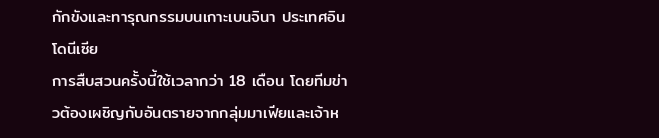กักขังและทารุณกรรมบนเกาะเบนจินา ประเทศอินโดนีเซีย
การสืบสวนครั้งนี้ใช้เวลากว่า 18 เดือน โดยทีมข่าวต้องเผชิญกับอันตรายจากกลุ่มมาเฟียและเจ้าห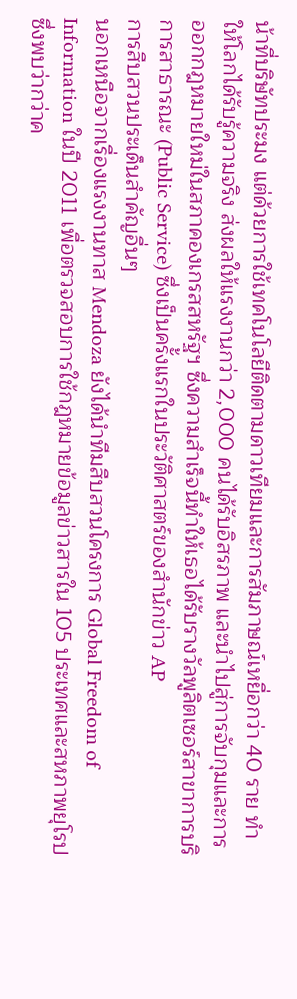น้าที่บริษัทประมง แต่ด้วยการใช้เทคโนโลยีติดตามดาวเทียมและการสัมภาษณ์เหยื่อกว่า 40 ราย ทำให้โลกได้รับรู้ความจริง ส่งผลให้แรงงานกว่า 2,000 คนได้รับอิสรภาพ และนำไปสู่การจับกุมและการออกกฎหมายใหม่ในสภาคองเกรสสหรัฐฯ ซึ่งความสำเร็จนี้ทำให้เธอได้รับรางวัลพูลิตเซอร์สาขาการบริการสาธารณะ (Public Service) ซึ่งเป็นครั้งแรกในประวัติศาสตร์ของสำนักข่าว AP
การสืบสวนประเด็นสำคัญอื่นๆ
นอกเหนือจากเรื่องแรงงานทาส Mendoza ยังได้นำทีมสืบสวนโครงการ Global Freedom of Information ในปี 2011 เพื่อตรวจสอบการใช้กฎหมายข้อมูลข่าวสารใน 105 ประเทศและสหภาพยุโรป ซึ่งพบว่ากว่าค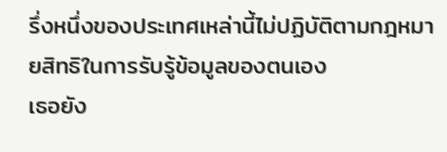รึ่งหนึ่งของประเทศเหล่านี้ไม่ปฏิบัติตามกฎหมายสิทธิในการรับรู้ข้อมูลของตนเอง
เธอยัง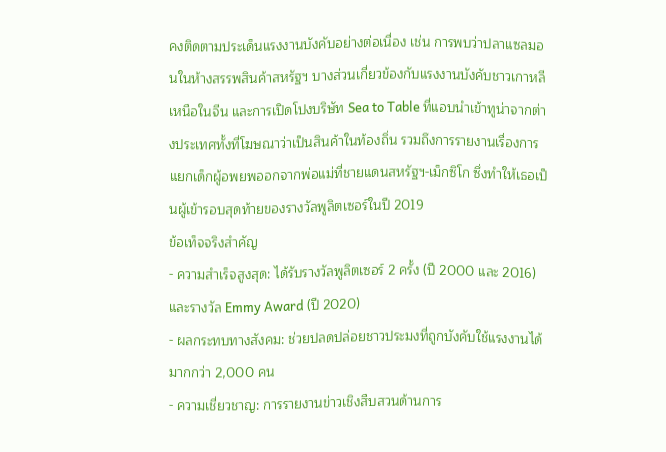คงติดตามประเด็นแรงงานบังคับอย่างต่อเนื่อง เช่น การพบว่าปลาแซลมอนในห้างสรรพสินค้าสหรัฐฯ บางส่วนเกี่ยวข้องกับแรงงานบังคับชาวเกาหลีเหนือในจีน และการเปิดโปงบริษัท Sea to Table ที่แอบนำเข้าทูน่าจากต่างประเทศทั้งที่โฆษณาว่าเป็นสินค้าในท้องถิ่น รวมถึงการรายงานเรื่องการแยกเด็กผู้อพยพออกจากพ่อแม่ที่ชายแดนสหรัฐฯ-เม็กซิโก ซึ่งทำให้เธอเป็นผู้เข้ารอบสุดท้ายของรางวัลพูลิตเซอร์ในปี 2019
ข้อเท็จจริงสำคัญ
- ความสำเร็จสูงสุด: ได้รับรางวัลพูลิตเซอร์ 2 ครั้ง (ปี 2000 และ 2016) และรางวัล Emmy Award (ปี 2020)
- ผลกระทบทางสังคม: ช่วยปลดปล่อยชาวประมงที่ถูกบังคับใช้แรงงานได้มากกว่า 2,000 คน
- ความเชี่ยวชาญ: การรายงานข่าวเชิงสืบสวนด้านการ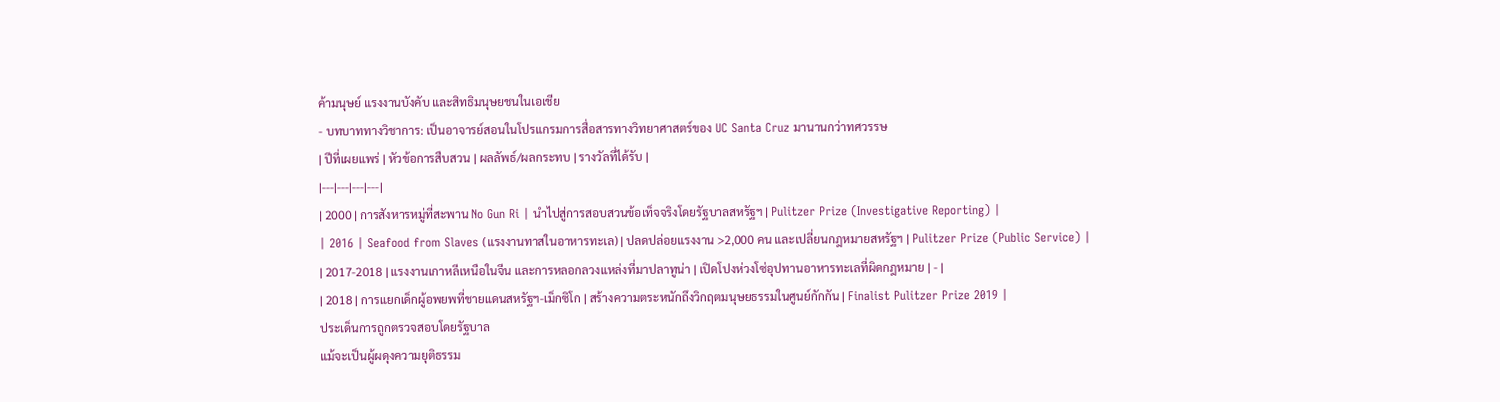ค้ามนุษย์ แรงงานบังคับ และสิทธิมนุษยชนในเอเชีย
- บทบาททางวิชาการ: เป็นอาจารย์สอนในโปรแกรมการสื่อสารทางวิทยาศาสตร์ของ UC Santa Cruz มานานกว่าทศวรรษ
| ปีที่เผยแพร่ | หัวข้อการสืบสวน | ผลลัพธ์/ผลกระทบ | รางวัลที่ได้รับ |
|---|---|---|---|
| 2000 | การสังหารหมู่ที่สะพาน No Gun Ri | นำไปสู่การสอบสวนข้อเท็จจริงโดยรัฐบาลสหรัฐฯ | Pulitzer Prize (Investigative Reporting) |
| 2016 | Seafood from Slaves (แรงงานทาสในอาหารทะเล) | ปลดปล่อยแรงงาน >2,000 คน และเปลี่ยนกฎหมายสหรัฐฯ | Pulitzer Prize (Public Service) |
| 2017-2018 | แรงงานเกาหลีเหนือในจีน และการหลอกลวงแหล่งที่มาปลาทูน่า | เปิดโปงห่วงโซ่อุปทานอาหารทะเลที่ผิดกฎหมาย | - |
| 2018 | การแยกเด็กผู้อพยพที่ชายแดนสหรัฐฯ-เม็กซิโก | สร้างความตระหนักถึงวิกฤตมนุษยธรรมในศูนย์กักกัน | Finalist Pulitzer Prize 2019 |
ประเด็นการถูกตรวจสอบโดยรัฐบาล
แม้จะเป็นผู้ผดุงความยุติธรรม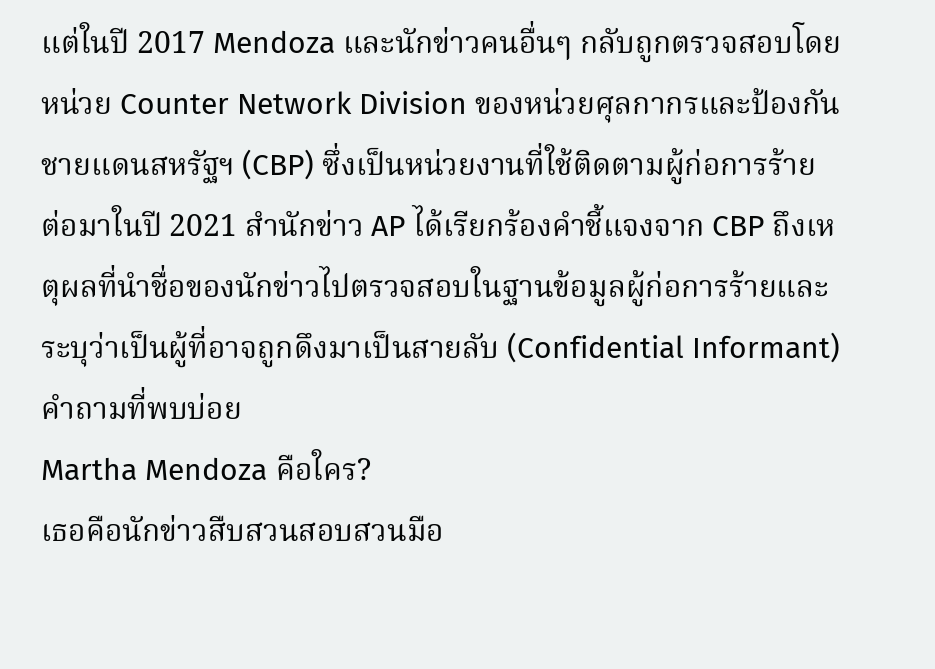แต่ในปี 2017 Mendoza และนักข่าวคนอื่นๆ กลับถูกตรวจสอบโดยหน่วย Counter Network Division ของหน่วยศุลกากรและป้องกันชายแดนสหรัฐฯ (CBP) ซึ่งเป็นหน่วยงานที่ใช้ติดตามผู้ก่อการร้าย ต่อมาในปี 2021 สำนักข่าว AP ได้เรียกร้องคำชี้แจงจาก CBP ถึงเหตุผลที่นำชื่อของนักข่าวไปตรวจสอบในฐานข้อมูลผู้ก่อการร้ายและระบุว่าเป็นผู้ที่อาจถูกดึงมาเป็นสายลับ (Confidential Informant)
คำถามที่พบบ่อย
Martha Mendoza คือใคร?
เธอคือนักข่าวสืบสวนสอบสวนมือ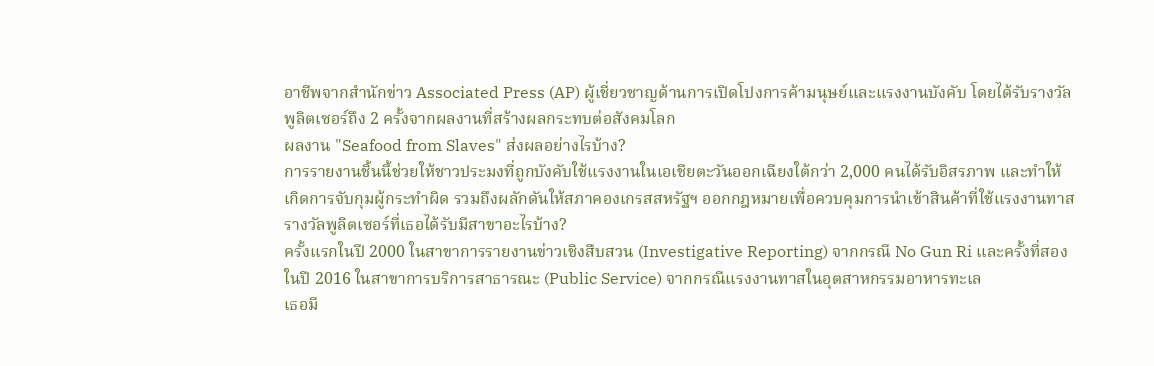อาชีพจากสำนักข่าว Associated Press (AP) ผู้เชี่ยวชาญด้านการเปิดโปงการค้ามนุษย์และแรงงานบังคับ โดยได้รับรางวัลพูลิตเซอร์ถึง 2 ครั้งจากผลงานที่สร้างผลกระทบต่อสังคมโลก
ผลงาน "Seafood from Slaves" ส่งผลอย่างไรบ้าง?
การรายงานชิ้นนี้ช่วยให้ชาวประมงที่ถูกบังคับใช้แรงงานในเอเชียตะวันออกเฉียงใต้กว่า 2,000 คนได้รับอิสรภาพ และทำให้เกิดการจับกุมผู้กระทำผิด รวมถึงผลักดันให้สภาคองเกรสสหรัฐฯ ออกกฎหมายเพื่อควบคุมการนำเข้าสินค้าที่ใช้แรงงานทาส
รางวัลพูลิตเซอร์ที่เธอได้รับมีสาขาอะไรบ้าง?
ครั้งแรกในปี 2000 ในสาขาการรายงานข่าวเชิงสืบสวน (Investigative Reporting) จากกรณี No Gun Ri และครั้งที่สองในปี 2016 ในสาขาการบริการสาธารณะ (Public Service) จากกรณีแรงงานทาสในอุตสาหกรรมอาหารทะเล
เธอมี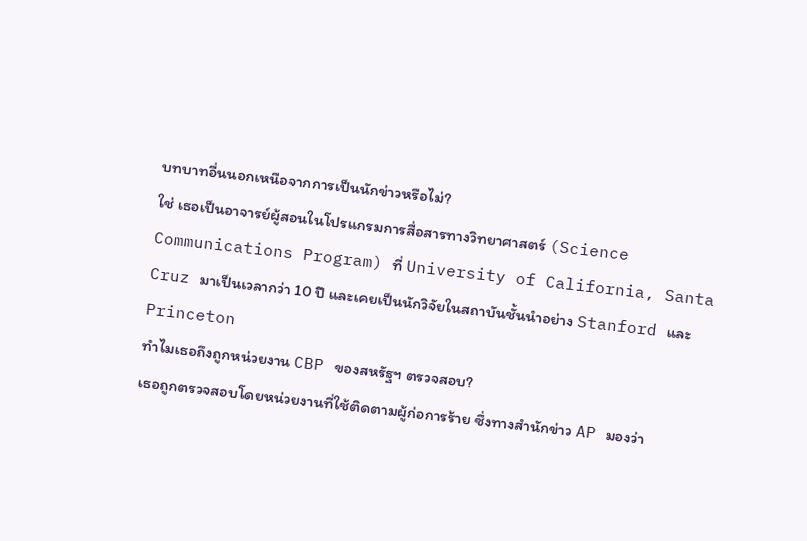บทบาทอื่นนอกเหนือจากการเป็นนักข่าวหรือไม่?
ใช่ เธอเป็นอาจารย์ผู้สอนในโปรแกรมการสื่อสารทางวิทยาศาสตร์ (Science Communications Program) ที่ University of California, Santa Cruz มาเป็นเวลากว่า 10 ปี และเคยเป็นนักวิจัยในสถาบันชั้นนำอย่าง Stanford และ Princeton
ทำไมเธอถึงถูกหน่วยงาน CBP ของสหรัฐฯ ตรวจสอบ?
เธอถูกตรวจสอบโดยหน่วยงานที่ใช้ติดตามผู้ก่อการร้าย ซึ่งทางสำนักข่าว AP มองว่า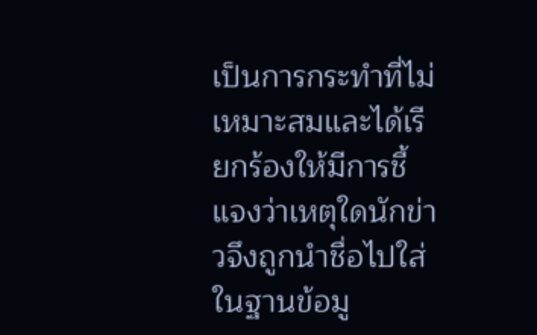เป็นการกระทำที่ไม่เหมาะสมและได้เรียกร้องให้มีการชี้แจงว่าเหตุใดนักข่าวจึงถูกนำชื่อไปใส่ในฐานข้อมู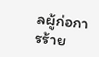ลผู้ก่อการร้าย